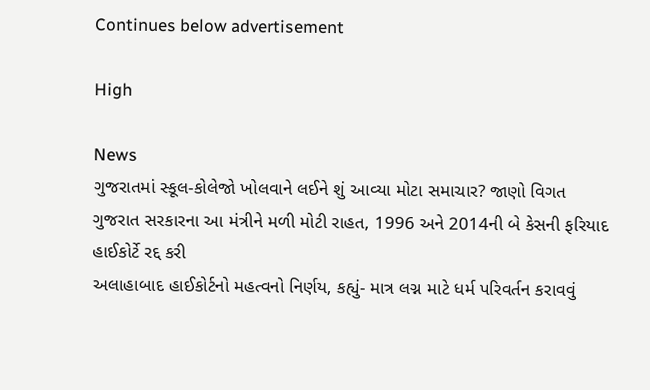Continues below advertisement

High

News
ગુજરાતમાં સ્કૂલ-કોલેજો ખોલવાને લઈને શું આવ્યા મોટા સમાચાર? જાણો વિગત
ગુજરાત સરકારના આ મંત્રીને મળી મોટી રાહત, 1996 અને 2014ની બે કેસની ફરિયાદ હાઈકોર્ટે રદ્દ કરી
અલાહાબાદ હાઈકોર્ટનો મહત્વનો નિર્ણય, કહ્યું- માત્ર લગ્ન માટે ધર્મ પરિવર્તન કરાવવું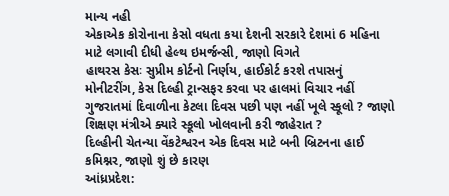માન્ય નહી
એકાએક કોરોનાના કેસો વધતા કયા દેશની સરકારે દેશમાં 6 મહિના માટે લગાવી દીધી હેલ્થ ઇમર્જન્સી, જાણો વિગતે
હાથરસ કેસઃ સુપ્રીમ કોર્ટનો નિર્ણય, હાઈકોર્ટ કરશે તપાસનું મોનીટરીંગ, કેસ દિલ્હી ટ્રાન્સફર કરવા પર હાલમાં વિચાર નહીં
ગુજરાતમાં દિવાળીના કેટલા દિવસ પછી પણ નહીં ખૂલે સ્કૂલો ? જાણો શિક્ષણ મંત્રીએ ક્યારે સ્કૂલો ખોલવાની કરી જાહેરાત ?
દિલ્હીની ચેતન્યા વેંકટેશ્વરન એક દિવસ માટે બની બ્રિટનના હાઈ કમિશ્નર, જાણો શું છે કારણ
આંધ્રપ્રદેશ: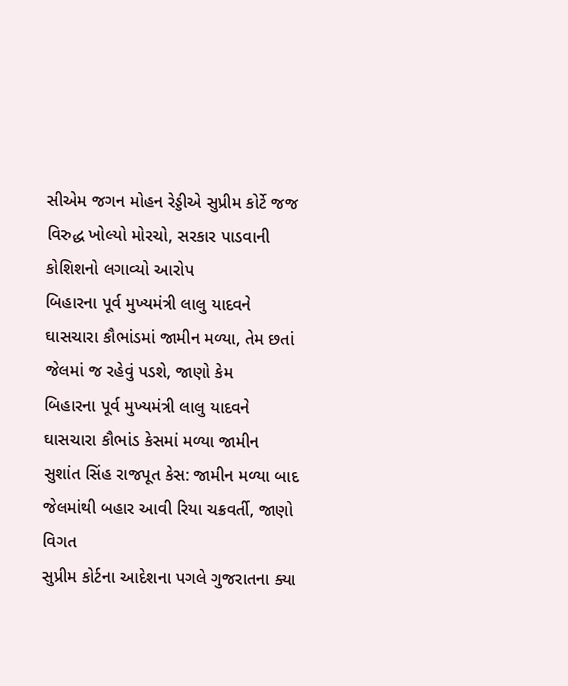સીએમ જગન મોહન રેડ્ડીએ સુપ્રીમ કોર્ટે જજ વિરુદ્ધ ખોલ્યો મોરચો, સરકાર પાડવાની કોશિશનો લગાવ્યો આરોપ
બિહારના પૂર્વ મુખ્યમંત્રી લાલુ યાદવને ઘાસચારા કૌભાંડમાં જામીન મળ્યા, તેમ છતાં જેલમાં જ રહેવું પડશે, જાણો કેમ
બિહારના પૂર્વ મુખ્યમંત્રી લાલુ યાદવને ઘાસચારા કૌભાંડ કેસમાં મળ્યા જામીન
સુશાંત સિંહ રાજપૂત કેસ: જામીન મળ્યા બાદ જેલમાંથી બહાર આવી રિયા ચક્રવર્તી, જાણો વિગત
સુપ્રીમ કોર્ટના આદેશના પગલે ગુજરાતના ક્યા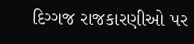દિગ્ગજ રાજકારણીઓ પર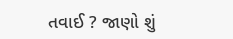તવાઈ ? જાણો શું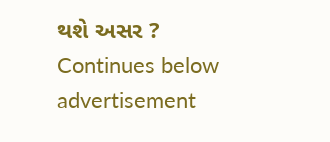થશે અસર ?
Continues below advertisement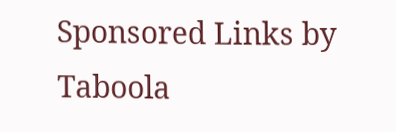Sponsored Links by Taboola